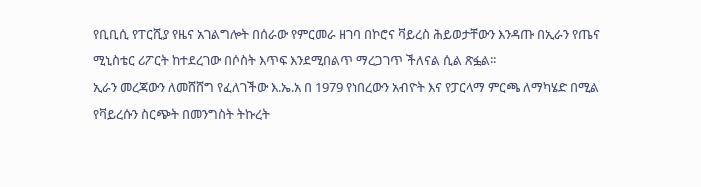የቢቢሲ የፐርሺያ የዜና አገልግሎት በሰራው የምርመራ ዘገባ በኮሮና ቫይረስ ሕይወታቸውን እንዳጡ በኢራን የጤና ሚኒስቴር ሪፖርት ከተደረገው በሶስት እጥፍ እንደሚበልጥ ማረጋገጥ ችለናል ሲል ጽፏል፡፡
ኢራን መረጃውን ለመሸሸግ የፈለገችው እ.ኤ.አ በ 1979 የነበረውን አብዮት እና የፓርላማ ምርጫ ለማካሄድ በሚል የቫይረሱን ስርጭት በመንግስት ትኩረት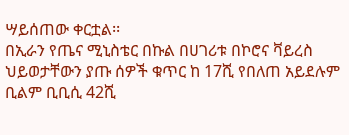ሣይሰጠው ቀርቷል፡፡
በኢራን የጤና ሚኒስቴር በኩል በሀገሪቱ በኮሮና ቫይረስ ህይወታቸውን ያጡ ሰዎች ቁጥር ከ 17ሺ የበለጠ አይደሉም ቢልም ቢቢሲ 42ሺ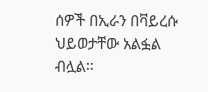ሰዎች በኢራን በቫይረሱ ህይወታቸው አልፏል ብሏል፡፡